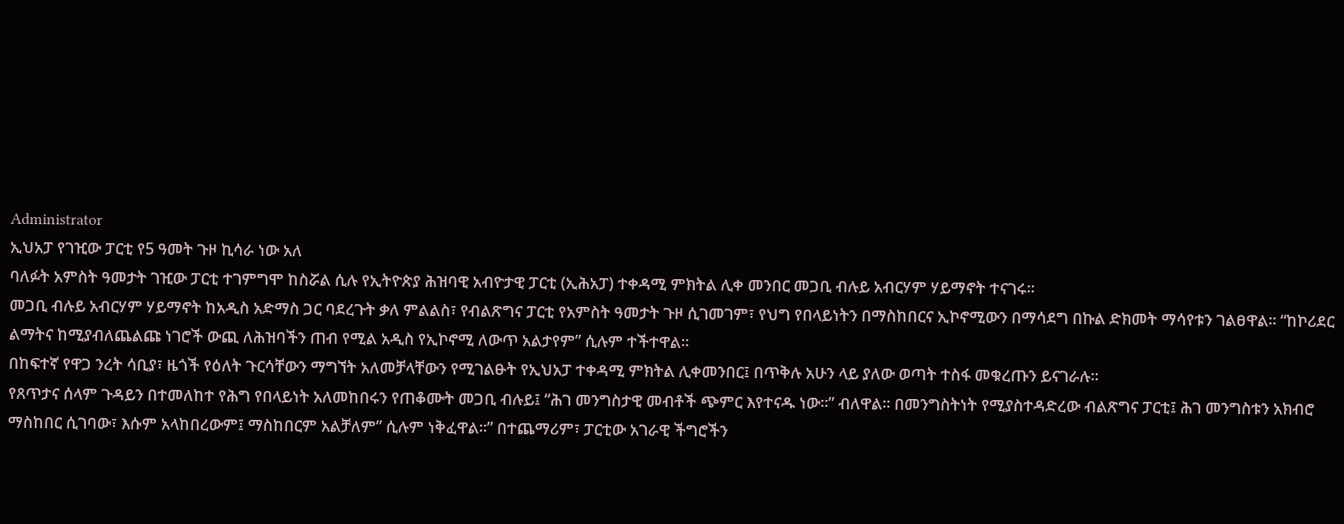Administrator
ኢህአፓ የገዢው ፓርቲ የ5 ዓመት ጉዞ ኪሳራ ነው አለ
ባለፉት አምስት ዓመታት ገዢው ፓርቲ ተገምግሞ ከስሯል ሲሉ የኢትዮጵያ ሕዝባዊ አብዮታዊ ፓርቲ (ኢሕአፓ) ተቀዳሚ ምክትል ሊቀ መንበር መጋቢ ብሉይ አብርሃም ሃይማኖት ተናገሩ።
መጋቢ ብሉይ አብርሃም ሃይማኖት ከአዲስ አድማስ ጋር ባደረጉት ቃለ ምልልስ፣ የብልጽግና ፓርቲ የአምስት ዓመታት ጉዞ ሲገመገም፣ የህግ የበላይነትን በማስከበርና ኢኮኖሚውን በማሳደግ በኩል ድክመት ማሳየቱን ገልፀዋል። “ከኮሪደር ልማትና ከሚያብለጨልጩ ነገሮች ውጪ ለሕዝባችን ጠብ የሚል አዲስ የኢኮኖሚ ለውጥ አልታየም” ሲሉም ተችተዋል።
በከፍተኛ የዋጋ ንረት ሳቢያ፣ ዜጎች የዕለት ጉርሳቸውን ማግኘት አለመቻላቸውን የሚገልፁት የኢህአፓ ተቀዳሚ ምክትል ሊቀመንበር፤ በጥቅሉ አሁን ላይ ያለው ወጣት ተስፋ መቁረጡን ይናገራሉ።
የጸጥታና ሰላም ጉዳይን በተመለከተ የሕግ የበላይነት አለመከበሩን የጠቆሙት መጋቢ ብሉይ፤ “ሕገ መንግስታዊ መብቶች ጭምር እየተናዱ ነው።” ብለዋል። በመንግስትነት የሚያስተዳድረው ብልጽግና ፓርቲ፤ ሕገ መንግስቱን አክብሮ ማስከበር ሲገባው፣ እሱም አላከበረውም፤ ማስከበርም አልቻለም” ሲሉም ነቅፈዋል።” በተጨማሪም፣ ፓርቲው አገራዊ ችግሮችን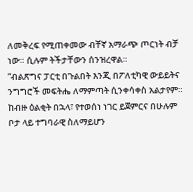ለመቅረፍ የሚጠቀመው ብቸኛ አማራጭ ጦርነት ብቻ ነው። ሲሉም ትችታቸውን ሰንዝረዋል።
“ብልጽግና ፓርቲ በጉልበት እንጂ በፖለቲካዊ ውይይትና ንግግሮች መፍትሔ ለማምጣት ሲንቀሳቀስ አልታየም። ከብዙ ዕልቂት በኋላ፣ የተወሰነ ነገር ይጀምርና በሁሉም ቦታ ላይ ተግባራዊ ስለማይሆን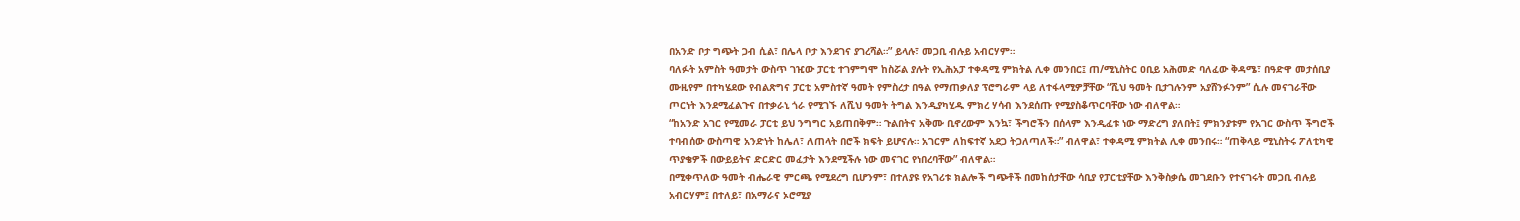በአንድ ቦታ ግጭት ጋብ ሲል፣ በሌላ ቦታ እንደገና ያገረሻል።” ይላሉ፣ መጋቢ ብሉይ አብርሃም።
ባለፉት አምስት ዓመታት ውስጥ ገዢው ፓርቲ ተገምግሞ ከስሯል ያሉት የኢሕአፓ ተቀዳሚ ምክትል ሊቀ መንበር፤ ጠ/ሚኒስትር ዐቢይ አሕመድ ባለፈው ቅዳሜ፣ በዓድዋ መታሰቢያ ሙዚየም በተካሄደው የብልጽግና ፓርቲ አምስተኛ ዓመት የምስረታ በዓል የማጠቃለያ ፕሮግራም ላይ ለተፋላሚዎቻቸው “ሺህ ዓመት ቢታገሉንም አያሸንፉንም” ሲሉ መናገራቸው ጦርነት እንደሚፈልጉና በተቃራኒ ጎራ የሚገኙ ለሺህ ዓመት ትግል እንዲያካሂዱ ምክረ ሃሳብ እንደሰጡ የሚያስቆጥርባቸው ነው ብለዋል።
“ከአንድ አገር የሚመራ ፓርቲ ይህ ንግግር አይጠበቅም። ጉልበትና አቅሙ ቢኖረውም እንኳ፣ ችግሮችን በሰላም እንዲፈቱ ነው ማድረግ ያለበት፤ ምክንያቱም የአገር ውስጥ ችግሮች ተባብሰው ውስጣዊ አንድነት ከሌለ፣ ለጠላት በሮች ክፍት ይሆናሉ። አገርም ለከፍተኛ አደጋ ትጋለጣለች።” ብለዋል፣ ተቀዳሚ ምክትል ሊቀ መንበሩ። “ጠቅላይ ሚኒስትሩ ፖለቲካዊ ጥያቄዎች በውይይትና ድርድር መፈታት እንደሚችሉ ነው መናገር የነበረባቸው” ብለዋል።
በሚቀጥለው ዓመት ብሔራዊ ምርጫ የሚደረግ ቢሆንም፣ በተለያዩ የአገሪቱ ክልሎች ግጭቶች በመከሰታቸው ሳቢያ የፓርቲያቸው እንቅስቃሴ መገደቡን የተናገሩት መጋቢ ብሉይ አብርሃም፤ በተለይ፣ በአማራና ኦሮሚያ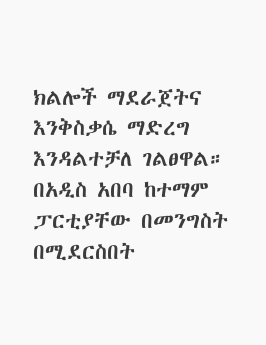ክልሎች ማደራጀትና እንቅስቃሴ ማድረግ እንዳልተቻለ ገልፀዋል።
በአዲስ አበባ ከተማም ፓርቲያቸው በመንግስት በሚደርስበት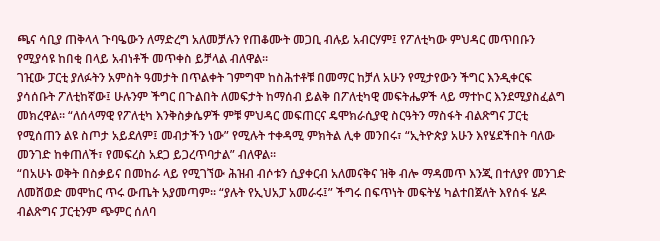ጫና ሳቢያ ጠቅላላ ጉባዔውን ለማድረግ አለመቻሉን የጠቆሙት መጋቢ ብሉይ አብርሃም፤ የፖለቲካው ምህዳር መጥበቡን የሚያሳዩ ከበቂ በላይ አብነቶች መጥቀስ ይቻላል ብለዋል።
ገዢው ፓርቲ ያለፉትን አምስት ዓመታት በጥልቀት ገምግሞ ከስሕተቶቹ በመማር ከቻለ አሁን የሚታየውን ችግር እንዲቀርፍ ያሳሰቡት ፖለቲከኛው፤ ሁሉንም ችግር በጉልበት ለመፍታት ከማሰብ ይልቅ በፖለቲካዊ መፍትሔዎች ላይ ማተኮር እንደሚያስፈልግ መክረዋል። “ለሰላማዊ የፖለቲካ እንቅስቃሴዎች ምቹ ምህዳር መፍጠርና ዴሞክራሲያዊ ስርዓትን ማስፋት ብልጽግና ፓርቲ የሚሰጠን ልዩ ስጦታ አይደለም፤ መብታችን ነው” የሚሉት ተቀዳሚ ምክትል ሊቀ መንበሩ፣ “ኢትዮጵያ አሁን እየሄደችበት ባለው መንገድ ከቀጠለች፣ የመፍረስ አደጋ ይጋረጥባታል” ብለዋል።
“በአሁኑ ወቅት በስቃይና በመከራ ላይ የሚገኘው ሕዝብ ብሶቱን ሲያቀርብ አለመናቅና ዝቅ ብሎ ማዳመጥ እንጂ በተለያየ መንገድ ለመሸወድ መሞከር ጥሩ ውጤት አያመጣም። “ያሉት የኢህአፓ አመራሩ፤” ችግሩ በፍጥነት መፍትሄ ካልተበጀለት እየሰፋ ሄዶ ብልጽግና ፓርቲንም ጭምር ሰለባ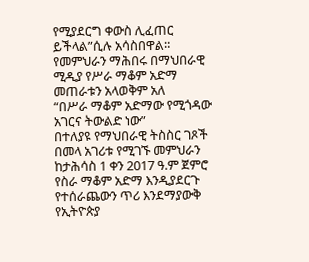የሚያደርግ ቀውስ ሊፈጠር ይችላል”ሲሉ አሳስበዋል።
የመምህራን ማሕበሩ በማህበራዊ ሚዲያ የሥራ ማቆም አድማ መጠራቱን አላወቅም አለ
“በሥራ ማቆም አድማው የሚጎዳው አገርና ትውልድ ነው”
በተለያዩ የማህበራዊ ትስስር ገጾች በመላ አገሪቱ የሚገኙ መምህራን ከታሕሳስ 1 ቀን 2017 ዓ.ም ጀምሮ የስራ ማቆም አድማ እንዲያደርጉ የተሰራጨውን ጥሪ እንደማያውቅ የኢትዮጵያ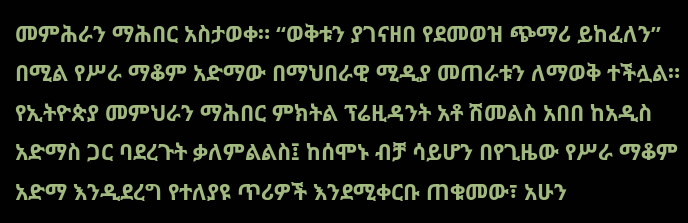መምሕራን ማሕበር አስታወቀ። “ወቅቱን ያገናዘበ የደመወዝ ጭማሪ ይከፈለን” በሚል የሥራ ማቆም አድማው በማህበራዊ ሚዲያ መጠራቱን ለማወቅ ተችሏል።
የኢትዮጵያ መምህራን ማሕበር ምክትል ፕሬዚዳንት አቶ ሽመልስ አበበ ከአዲስ አድማስ ጋር ባደረጉት ቃለምልልስ፤ ከሰሞኑ ብቻ ሳይሆን በየጊዜው የሥራ ማቆም አድማ እንዲደረግ የተለያዩ ጥሪዎች እንደሚቀርቡ ጠቁመው፣ አሁን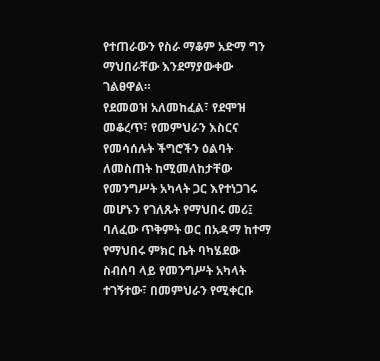የተጠራውን የስራ ማቆም አድማ ግን ማህበራቸው እንደማያውቀው ገልፀዋል።
የደመወዝ አለመከፈል፣ የደሞዝ መቆረጥ፣ የመምህራን እስርና የመሳሰሉት ችግሮችን ዕልባት ለመስጠት ከሚመለከታቸው የመንግሥት አካላት ጋር እየተነጋገሩ መሆኑን የገለጹት የማህበሩ መሪ፤ ባለፈው ጥቅምት ወር በአዳማ ከተማ የማህበሩ ምክር ቤት ባካሄደው ስብሰባ ላይ የመንግሥት አካላት ተገኝተው፣ በመምህራን የሚቀርቡ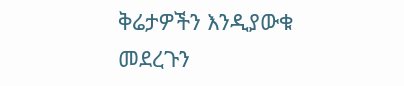ቅሬታዎችን እንዲያውቁ መደረጉን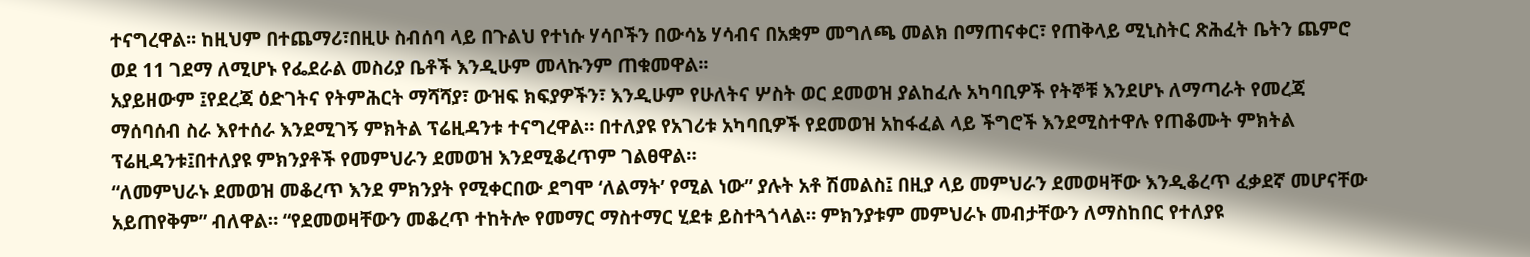ተናግረዋል፡፡ ከዚህም በተጨማሪ፣በዚሁ ስብሰባ ላይ በጉልህ የተነሱ ሃሳቦችን በውሳኔ ሃሳብና በአቋም መግለጫ መልክ በማጠናቀር፣ የጠቅላይ ሚኒስትር ጽሕፈት ቤትን ጨምሮ ወደ 11 ገደማ ለሚሆኑ የፌደራል መስሪያ ቤቶች እንዲሁም መላኩንም ጠቁመዋል፡፡
አያይዘውም ፤የደረጃ ዕድገትና የትምሕርት ማሻሻያ፣ ውዝፍ ክፍያዎችን፣ እንዲሁም የሁለትና ሦስት ወር ደመወዝ ያልከፈሉ አካባቢዎች የትኞቹ እንደሆኑ ለማጣራት የመረጃ ማሰባሰብ ስራ እየተሰራ እንደሚገኝ ምክትል ፕሬዚዳንቱ ተናግረዋል። በተለያዩ የአገሪቱ አካባቢዎች የደመወዝ አከፋፈል ላይ ችግሮች እንደሚስተዋሉ የጠቆሙት ምክትል ፕሬዚዳንቱ፤በተለያዩ ምክንያቶች የመምህራን ደመወዝ እንደሚቆረጥም ገልፀዋል።
“ለመምህራኑ ደመወዝ መቆረጥ እንደ ምክንያት የሚቀርበው ደግሞ ‘ለልማት’ የሚል ነው” ያሉት አቶ ሽመልስ፤ በዚያ ላይ መምህራን ደመወዛቸው እንዲቆረጥ ፈቃደኛ መሆናቸው አይጠየቅም” ብለዋል። “የደመወዛቸውን መቆረጥ ተከትሎ የመማር ማስተማር ሂደቱ ይስተጓጎላል። ምክንያቱም መምህራኑ መብታቸውን ለማስከበር የተለያዩ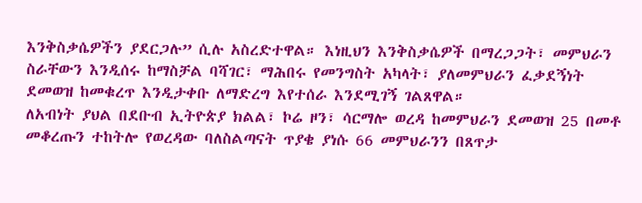እንቅስቃሴዎችን ያደርጋሉ” ሲሉ አስረድተዋል። እነዚህን እንቅስቃሴዎች በማረጋጋት፣ መምህራን ስራቸውን እንዲሰሩ ከማስቻል ባሻገር፣ ማሕበሩ የመንግስት አካላት፣ ያለመምህራን ፈቃደኝነት ደመወዝ ከመቁረጥ እንዲታቀቡ ለማድረግ እየተሰራ እንደሚገኝ ገልጸዋል።
ለአብነት ያህል በደቡብ ኢትዮጵያ ክልል፣ ኮሬ ዞን፣ ሳርማሎ ወረዳ ከመምህራን ደመወዝ 25 በመቶ መቆረጡን ተከትሎ የወረዳው ባለስልጣናት ጥያቄ ያነሱ 66 መምህራንን በጸጥታ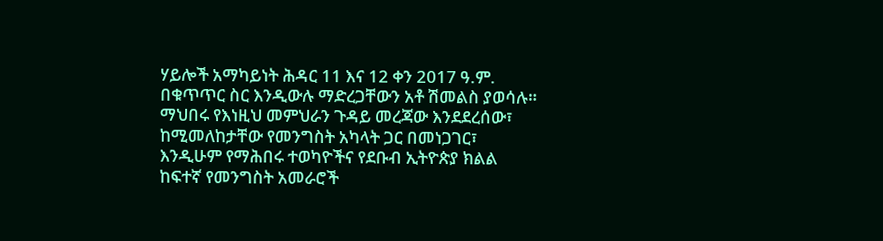ሃይሎች አማካይነት ሕዳር 11 እና 12 ቀን 2017 ዓ.ም. በቁጥጥር ስር እንዲውሉ ማድረጋቸውን አቶ ሽመልስ ያወሳሉ። ማህበሩ የእነዚህ መምህራን ጉዳይ መረጃው እንደደረሰው፣ ከሚመለከታቸው የመንግስት አካላት ጋር በመነጋገር፣ እንዲሁም የማሕበሩ ተወካዮችና የደቡብ ኢትዮጵያ ክልል ከፍተኛ የመንግስት አመራሮች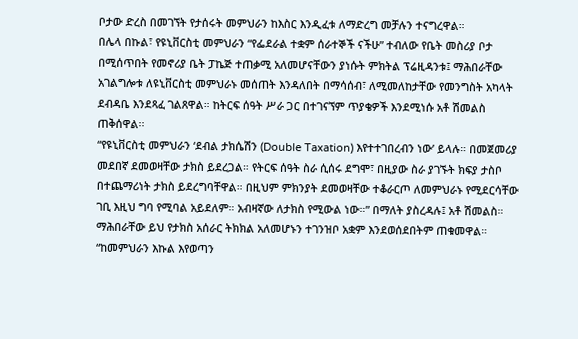ቦታው ድረስ በመገኘት የታሰሩት መምህራን ከእስር እንዲፈቱ ለማድረግ መቻሉን ተናግረዋል።
በሌላ በኩል፣ የዩኒቨርስቲ መምህራን “የፌደራል ተቋም ሰራተኞች ናችሁ” ተብለው የቤት መስሪያ ቦታ በሚሰጥበት የመኖሪያ ቤት ፓኬጅ ተጠቃሚ አለመሆናቸውን ያነሱት ምክትል ፕሬዚዳንቱ፤ ማሕበራቸው አገልግሎቱ ለዩኒቨርስቲ መምህራኑ መሰጠት እንዳለበት በማሳሰብ፣ ለሚመለከታቸው የመንግስት አካላት ደብዳቤ እንደጻፈ ገልጸዋል። ከትርፍ ሰዓት ሥራ ጋር በተገናኘም ጥያቄዎች እንደሚነሱ አቶ ሽመልስ ጠቅሰዋል፡፡
“የዩኒቨርስቲ መምህራን ‘ደብል ታክሴሽን (Double Taxation) እየተተገበረብን ነው’ ይላሉ። በመጀመሪያ መደበኛ ደመወዛቸው ታክስ ይደረጋል። የትርፍ ሰዓት ስራ ሲሰሩ ደግሞ፣ በዚያው ስራ ያገኙት ክፍያ ታስቦ በተጨማሪነት ታክስ ይደረግባቸዋል። በዚህም ምክንያት ደመወዛቸው ተቆራርጦ ለመምህራኑ የሚደርሳቸው ገቢ እዚህ ግባ የሚባል አይደለም። አብዛኛው ለታክስ የሚውል ነው።” በማለት ያስረዳሉ፤ አቶ ሽመልስ። ማሕበራቸው ይህ የታክስ አሰራር ትክክል አለመሆኑን ተገንዝቦ አቋም እንደወሰደበትም ጠቁመዋል።
“ከመምህራን እኩል እየወጣን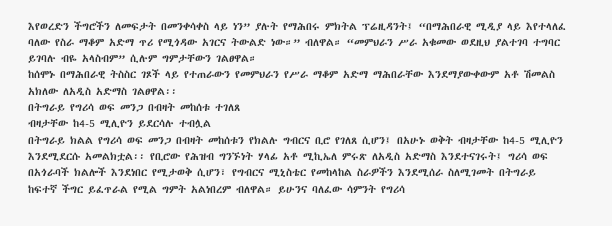እየወረድን ችግሮችን ለመፍታት በመንቀሳቀስ ላይ ነን” ያሉት የማሕበሩ ምክትል ፕሬዚዳንት፤ “በማሕበራዊ ሚዲያ ላይ እየተላለፈ ባለው የስራ ማቆም አድማ ጥሪ የሚጎዳው አገርና ትውልድ ነው።” ብለዋል። “መምህራን ሥራ አቁመው ወደዚህ ያልተገባ ተግባር ይገባሉ ብዬ አላስብም” ሲሉም ግምታቸውን ገልፀዋል።
ከሰሞኑ በማሕበራዊ ትስስር ገጾች ላይ የተጠራውን የመምህራን የሥራ ማቆም አድማ ማሕበራቸው እንደማያውቀውም አቶ ሽመልስ አክለው ለአዲስ አድማስ ገልፀዋል፡፡
በትግራይ የግሪሳ ወፍ መንጋ በብዛት መከሰቱ ተገለጸ
ብዛታቸው ከ4-5 ሚሊዮን ይደርሳሉ ተብሏል
በትግራይ ክልል የግሪሳ ወፍ መንጋ በብዛት መከሰቱን የክልሉ ግብርና ቢሮ የገለጸ ሲሆን፤ በአሁኑ ወቅት ብዛታቸው ከ4-5 ሚሊዮን እንደሚደርሱ አመልክቷል፡፡ የቢሮው የሕዝብ ግንኙነት ሃላፊ አቶ ሚኪኤለ ምሩጽ ለአዲስ አድማስ እንደተናገሩት፤ ግሪሳ ወፍ በአጎራባች ክልሎች እንደነበር የሚታወቅ ሲሆን፣ የግብርና ሚኒስቴር የመከላከል ስራዎችን እንደሚሰራ ስለሚገመት በትግራይ ከፍተኛ ችግር ይፈጥራል የሚል ግምት አልነበረም ብለዋል። ይሁንና ባለፈው ሳምንት የግሪሳ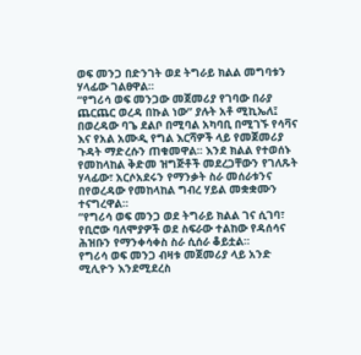ወፍ መንጋ በድንገት ወደ ትግራይ ክልል መግባቱን ሃላፊው ገልፀዋል።
“የግሪሳ ወፍ መንጋው መጀመሪያ የገባው በራያ ጨርጨር ወረዳ በኩል ነው” ያሉት አቶ ሚኪኤለ፤ በወረዳው ባጌ ደልቦ በሚባል አካባቢ በሚገኙ የሳቫና እና የአል አሙዲ የግል እርሻዎች ላይ የመጀመሪያ ጉዳት ማድረሱን ጠቁመዋል፡፡ እንደ ክልል የተወሰኑ የመከላከል ቅድመ ዝግጅቶች መደረጋቸውን የገለጹት ሃላፊው፣ አርሶአደሩን የማንቃት ስራ መሰራቱንና በየወረዳው የመከላከል ግብረ ሃይል መቋቋሙን ተናግረዋል።
“የግሪሳ ወፍ መንጋ ወደ ትግራይ ክልል ገና ሲገባ፣ የቢሮው ባለሞያዎች ወደ ስፍራው ተልከው የዳሰሳና ሕዝቡን የማንቀሳቀስ ስራ ሲሰራ ቆይቷል።
የግሪሳ ወፍ መንጋ ብዛቱ መጀመሪያ ላይ አንድ ሚሊዮን እንደሚደረስ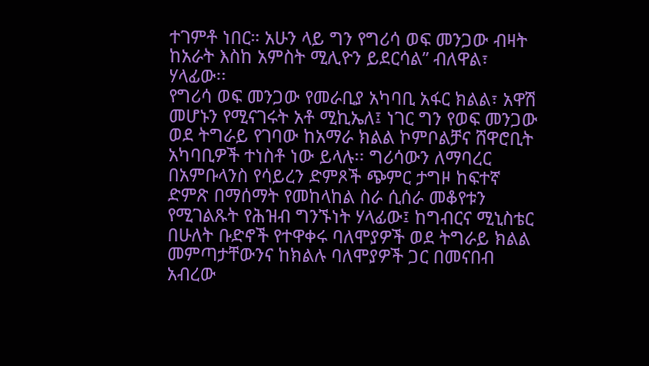ተገምቶ ነበር። አሁን ላይ ግን የግሪሳ ወፍ መንጋው ብዛት ከአራት እስከ አምስት ሚሊዮን ይደርሳል” ብለዋል፣ ሃላፊው፡፡
የግሪሳ ወፍ መንጋው የመራቢያ አካባቢ አፋር ክልል፣ አዋሽ መሆኑን የሚናገሩት አቶ ሚኪኤለ፤ ነገር ግን የወፍ መንጋው ወደ ትግራይ የገባው ከአማራ ክልል ኮምቦልቻና ሸዋሮቢት አካባቢዎች ተነስቶ ነው ይላሉ፡፡ ግሪሳውን ለማባረር በአምቡላንስ የሳይረን ድምጾች ጭምር ታግዞ ከፍተኛ ድምጽ በማሰማት የመከላከል ስራ ሲሰራ መቆየቱን የሚገልጹት የሕዝብ ግንኙነት ሃላፊው፤ ከግብርና ሚኒስቴር በሁለት ቡድኖች የተዋቀሩ ባለሞያዎች ወደ ትግራይ ክልል መምጣታቸውንና ከክልሉ ባለሞያዎች ጋር በመናበብ አብረው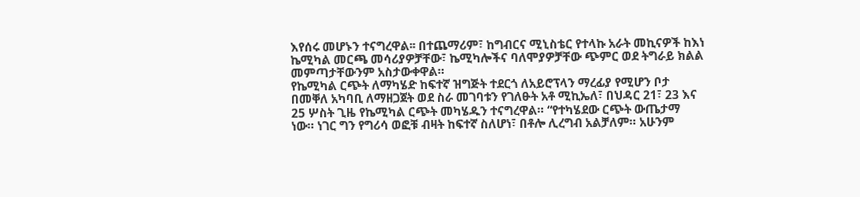እየሰሩ መሆኑን ተናግረዋል፡፡ በተጨማሪም፣ ከግብርና ሚኒስቴር የተላኩ አራት መኪናዎች ከእነ ኬሚካል መርጫ መሳሪያዎቻቸው፣ ኬሚካሎችና ባለሞያዎቻቸው ጭምር ወደ ትግራይ ክልል መምጣታቸውንም አስታውቀዋል።
የኬሚካል ርጭት ለማካሄድ ከፍተኛ ዝግጅት ተደርጎ ለአይሮፕላን ማረፊያ የሚሆን ቦታ በመቐለ አካባቢ ለማዘጋጀት ወደ ስራ መገባቱን የገለፁት አቶ ሚኪኤለ፣ በህዳር 21፣ 23 እና 25 ሦስት ጊዜ የኬሚካል ርጭት መካሄዱን ተናግረዋል። “የተካሄደው ርጭት ውጤታማ ነው። ነገር ግን የግሪሳ ወፎቹ ብዛት ከፍተኛ ስለሆነ፣ በቶሎ ሊረግብ አልቻለም። አሁንም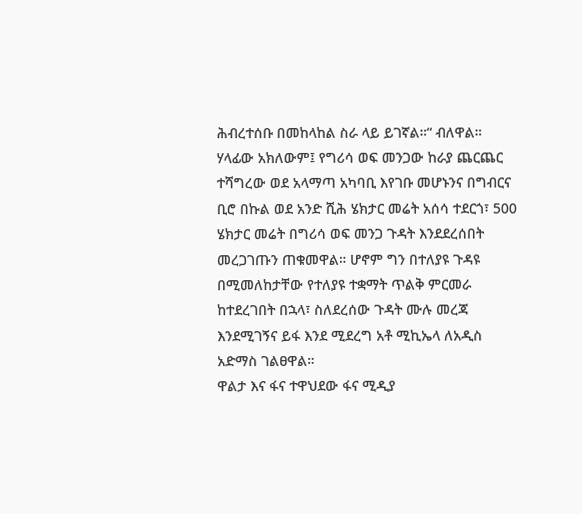ሕብረተሰቡ በመከላከል ስራ ላይ ይገኛል።“ ብለዋል።
ሃላፊው አክለውም፤ የግሪሳ ወፍ መንጋው ከራያ ጨርጨር ተሻግረው ወደ አላማጣ አካባቢ እየገቡ መሆኑንና በግብርና ቢሮ በኩል ወደ አንድ ሺሕ ሄክታር መሬት አሰሳ ተደርጎ፣ 500 ሄክታር መሬት በግሪሳ ወፍ መንጋ ጉዳት እንደደረሰበት መረጋገጡን ጠቁመዋል። ሆኖም ግን በተለያዩ ጉዳዩ በሚመለከታቸው የተለያዩ ተቋማት ጥልቅ ምርመራ ከተደረገበት በኋላ፣ ስለደረሰው ጉዳት ሙሉ መረጃ እንደሚገኝና ይፋ እንደ ሚደረግ አቶ ሚኪኤላ ለአዲስ አድማስ ገልፀዋል።
ዋልታ እና ፋና ተዋህደው ፋና ሚዲያ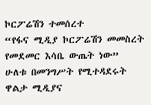ኮርፖሬሽን ተመሰረተ
“የፋና ሚዲያ ኮርፖሬሽን መመስረት የመደመር እሳቤ ውጤት ነው”
ሁለቱ በመንግሥት የሚተዳደሩት ዋልታ ሚዲያና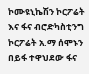ኮሙዩኒኬሽን ኮርፖሬት እና ፋና ብሮድካስቲንግ ኮርፖሬት አ.ማ ሰሞኑን በይፋ ተዋህደው ፋና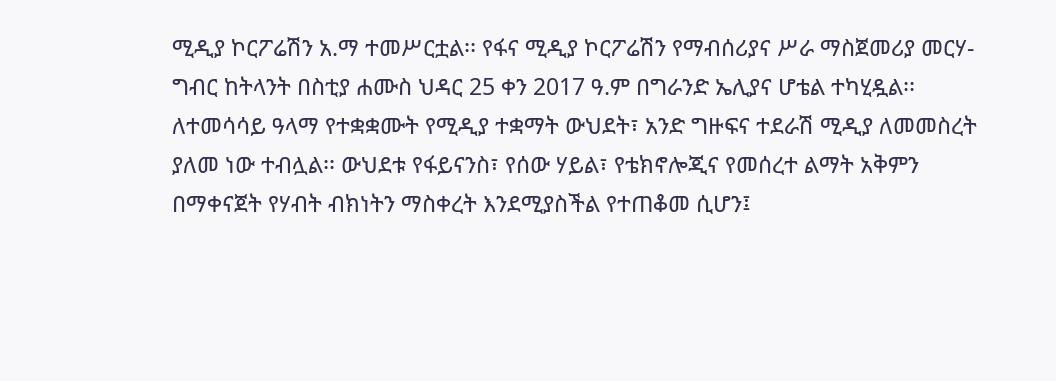ሚዲያ ኮርፖሬሽን አ.ማ ተመሥርቷል፡፡ የፋና ሚዲያ ኮርፖሬሽን የማብሰሪያና ሥራ ማስጀመሪያ መርሃ-ግብር ከትላንት በስቲያ ሐሙስ ህዳር 25 ቀን 2017 ዓ.ም በግራንድ ኤሊያና ሆቴል ተካሂዷል፡፡
ለተመሳሳይ ዓላማ የተቋቋሙት የሚዲያ ተቋማት ውህደት፣ አንድ ግዙፍና ተደራሽ ሚዲያ ለመመስረት ያለመ ነው ተብሏል፡፡ ውህደቱ የፋይናንስ፣ የሰው ሃይል፣ የቴክኖሎጂና የመሰረተ ልማት አቅምን በማቀናጀት የሃብት ብክነትን ማስቀረት እንደሚያስችል የተጠቆመ ሲሆን፤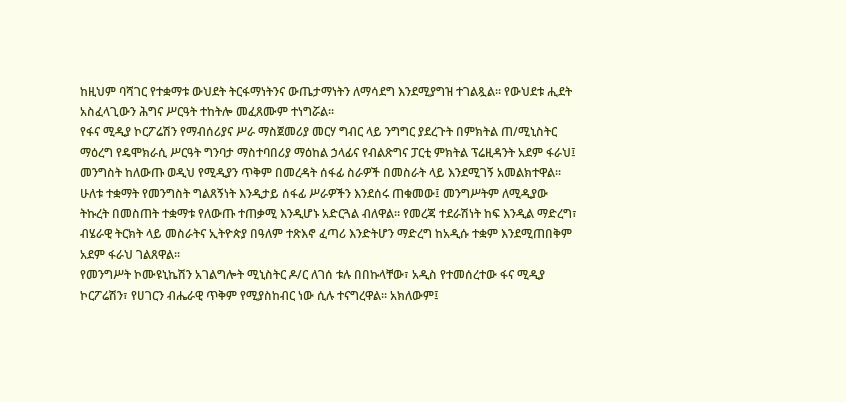ከዚህም ባሻገር የተቋማቱ ውህደት ትርፋማነትንና ውጤታማነትን ለማሳደግ እንደሚያግዝ ተገልጿል። የውህደቱ ሒደት አስፈላጊውን ሕግና ሥርዓት ተከትሎ መፈጸሙም ተነግሯል፡፡
የፋና ሚዲያ ኮርፖሬሽን የማብሰሪያና ሥራ ማስጀመሪያ መርሃ ግብር ላይ ንግግር ያደረጉት በምክትል ጠ/ሚኒስትር ማዕረግ የዴሞክራሲ ሥርዓት ግንባታ ማስተባበሪያ ማዕከል ኃላፊና የብልጽግና ፓርቲ ምክትል ፕሬዚዳንት አደም ፋራህ፤ መንግስት ከለውጡ ወዲህ የሚዲያን ጥቅም በመረዳት ሰፋፊ ስራዎች በመስራት ላይ እንደሚገኝ አመልክተዋል፡፡ ሁለቱ ተቋማት የመንግስት ግልጸኝነት እንዲታይ ሰፋፊ ሥራዎችን እንደሰሩ ጠቁመው፤ መንግሥትም ለሚዲያው ትኩረት በመስጠት ተቋማቱ የለውጡ ተጠቃሚ እንዲሆኑ አድርጓል ብለዋል። የመረጃ ተደራሽነት ከፍ እንዲል ማድረግ፣ ብሄራዊ ትርክት ላይ መስራትና ኢትዮጵያ በዓለም ተጽእኖ ፈጣሪ እንድትሆን ማድረግ ከአዲሱ ተቋም እንደሚጠበቅም አደም ፋራህ ገልጸዋል፡፡
የመንግሥት ኮሙዩኒኬሽን አገልግሎት ሚኒስትር ዶ/ር ለገሰ ቱሉ በበኩላቸው፣ አዲስ የተመሰረተው ፋና ሚዲያ ኮርፖሬሽን፣ የሀገርን ብሔራዊ ጥቅም የሚያስከብር ነው ሲሉ ተናግረዋል፡፡ አክለውም፤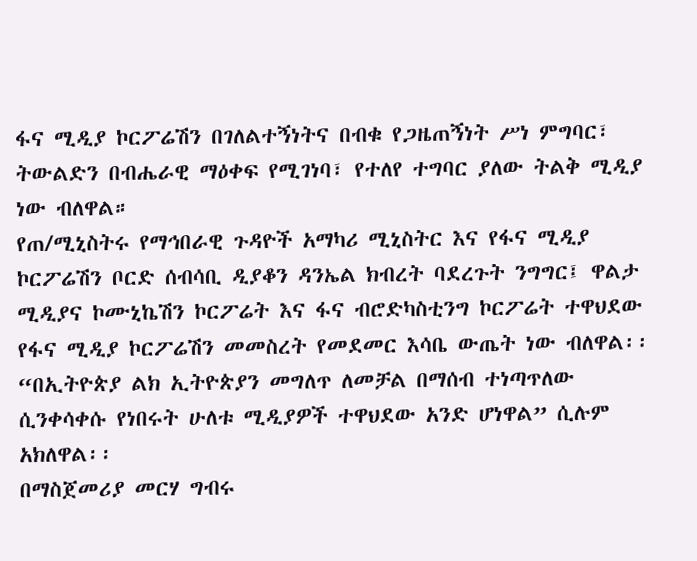ፋና ሚዲያ ኮርፖሬሽን በገለልተኝነትና በብቁ የጋዜጠኝነት ሥነ ምግባር፣ ትውልድን በብሔራዊ ማዕቀፍ የሚገነባ፣ የተለየ ተግባር ያለው ትልቅ ሚዲያ ነው ብለዋል።
የጠ/ሚኒስትሩ የማኅበራዊ ጉዳዮች አማካሪ ሚኒስትር እና የፋና ሚዲያ ኮርፖሬሽን ቦርድ ሰብሳቢ ዲያቆን ዳንኤል ክብረት ባደረጉት ንግግር፤ ዋልታ ሚዲያና ኮሙኒኬሽን ኮርፖሬት እና ፋና ብሮድካስቲንግ ኮርፖሬት ተዋህደው የፋና ሚዲያ ኮርፖሬሽን መመስረት የመደመር እሳቤ ውጤት ነው ብለዋል፡፡ “በኢትዮጵያ ልክ ኢትዮጵያን መግለጥ ለመቻል በማሰብ ተነጣጥለው ሲንቀሳቀሱ የነበሩት ሁለቱ ሚዲያዎች ተዋህደው አንድ ሆነዋል” ሲሉም አክለዋል፡፡
በማስጀመሪያ መርሃ ግብሩ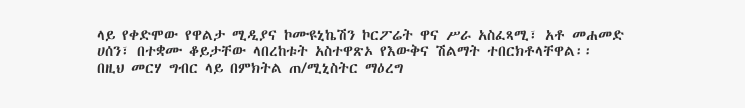ላይ የቀድሞው የዋልታ ሚዲያና ኮሙዩኒኬሽን ኮርፖሬት ዋና ሥራ አስፈጻሚ፣ አቶ መሐመድ ሀሰን፣ በተቋሙ ቆይታቸው ላበረከቱት አስተዋጽኦ የእውቅና ሽልማት ተበርክቶላቸዋል፡፡
በዚህ መርሃ ግብር ላይ በምክትል ጠ/ሚኒስትር ማዕረግ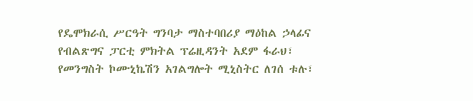የዴሞክራሲ ሥርዓት ግንባታ ማስተባበሪያ ማዕከል ኃላፊና የብልጽግና ፓርቲ ምክትል ፕሬዚዳንት አደም ፋራህ፣ የመንግስት ኮሙኒኬሽን አገልግሎት ሚኒስትር ለገሰ ቱሉ፣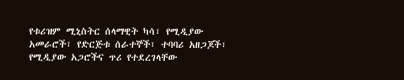የቱሪዝም ሚኒስትር ሰላማዊት ካሳ፣ የሚዲያው አመራሮች፣ የድርጅቱ ሰራተኞች፣ ተባባሪ አዘጋጆች፣ የሚዲያው አጋሮችና ጥሪ የተደረገላቸው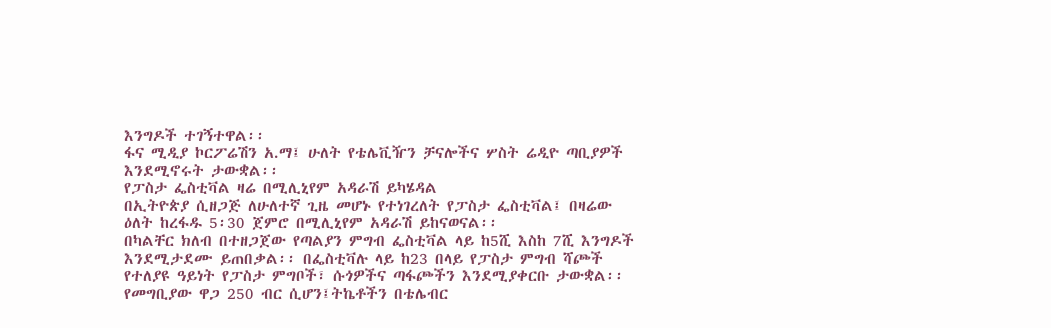እንግዶች ተገኝተዋል፡፡
ፋና ሚዲያ ኮርፖሬሽን አ.ማ፤ ሁለት የቴሌቪዥን ቻናሎችና ሦስት ሬዲዮ ጣቢያዎች እንደሚኖሩት ታውቋል፡፡
የፓስታ ፌስቲቫል ዛሬ በሚሊኒየም አዳራሽ ይካሄዳል
በኢትዮጵያ ሲዘጋጅ ለሁለተኛ ጊዜ መሆኑ የተነገረለት የፓስታ ፌስቲቫል፤ በዛሬው ዕለት ከረፋዱ 5፡30 ጀምሮ በሚሊኒየም አዳራሽ ይከናወናል፡፡
በካልቸር ክለብ በተዘጋጀው የጣልያን ምግብ ፌስቲቫል ላይ ከ5ሺ እስከ 7ሺ እንግዶች እንደሚታደሙ ይጠበቃል፡፡ በፌስቲቫሉ ላይ ከ23 በላይ የፓስታ ምግብ ሻጮች የተለያዩ ዓይነት የፓስታ ምግቦች፣ ሱጎዎችና ጣፋጮችን እንደሚያቀርቡ ታውቋል፡፡
የመግቢያው ዋጋ 250 ብር ሲሆን፤ትኬቶችን በቴሌብር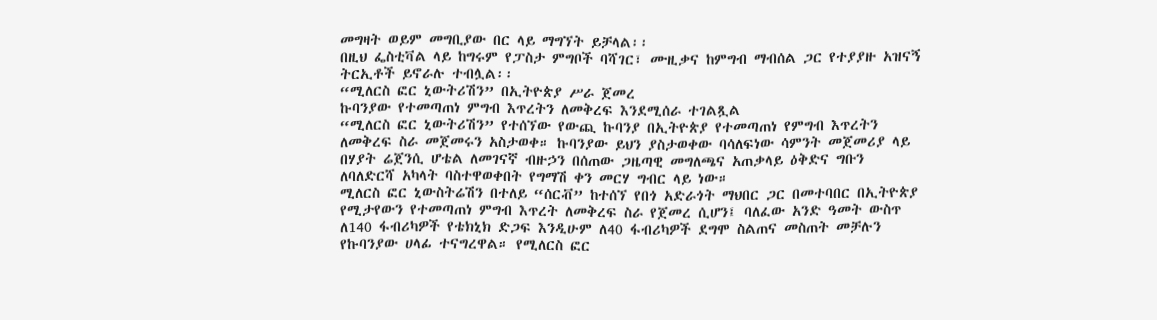መግዛት ወይም መግቢያው በር ላይ ማግኘት ይቻላል፡፡
በዚህ ፌስቲቫል ላይ ከግሩም የፓስታ ምግቦች ባሻገር፣ ሙዚቃና ከምግብ ማብሰል ጋር የተያያዙ አዝናኝ ትርኢቶች ይኖራሉ ተብሏል፡፡
“ሚለርስ ፎር ኒውትሪሽን” በኢትዮጵያ ሥራ ጀመረ
ኩባንያው የተመጣጠነ ምግብ እጥረትን ለመቅረፍ እንደሚሰራ ተገልጿል
“ሚለርስ ፎር ኒውትሪሽን” የተሰኘው የውጪ ኩባንያ በኢትዮጵያ የተመጣጠነ የምግብ እጥረትን ለመቅረፍ ስራ መጀመሩን አስታወቀ። ኩባንያው ይህን ያስታወቀው ባሳለፍነው ሳምንት መጀመሪያ ላይ በሃያት ሬጀንሲ ሆቴል ለመገናኛ ብዙኃን በሰጠው ጋዜጣዊ መግለጫና አጠቃላይ ዕቅድና ግቡን ለባለድርሻ አካላት ባስተዋወቀበት የግማሽ ቀን መርሃ ግብር ላይ ነው።
ሚለርስ ፎር ኒውስትሬሽን በተለይ “ሰርቭ” ከተሰኘ የበጎ አድራጎት ማህበር ጋር በመተባበር በኢትዮጵያ የሚታየውን የተመጣጠነ ምግብ እጥረት ለመቅረፍ ስራ የጀመረ ሲሆን፤ ባለፈው አንድ ዓመት ውስጥ ለ140 ፋብሪካዎች የቴክኒክ ድጋፍ እንዲሁም ለ40 ፋብሪካዎች ደግሞ ስልጠና መስጠት መቻሉን የኩባንያው ሀላፊ ተናግረዋል። የሚለርስ ፎር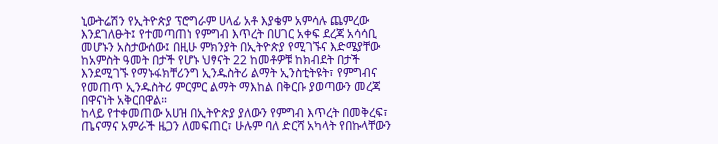ኒውትሬሽን የኢትዮጵያ ፕሮግራም ሀላፊ አቶ እያቄም አምሳሉ ጨምረው እንደገለፁት፤ የተመጣጠነ የምግብ እጥረት በሀገር አቀፍ ደረጃ አሳሳቢ መሆኑን አስታውሰው፤ በዚሁ ምክንያት በኢትዮጵያ የሚገኙና እድሜያቸው ከአምስት ዓመት በታች የሆኑ ህፃናት 22 ከመቶዎቹ ከክብደት በታች እንደሚገኙ የማኑፋክቸሪንግ ኢንዱስትሪ ልማት ኢንስቲትዩት፣ የምግብና የመጠጥ ኢንዱስትሪ ምርምር ልማት ማእከል በቅርቡ ያወጣውን መረጃ በዋናነት አቅርበዋል።
ከላይ የተቀመጠው አሀዝ በኢትዮጵያ ያለውን የምግብ እጥረት በመቅረፍ፣ ጤናማና አምራች ዜጋን ለመፍጠር፣ ሁሉም ባለ ድርሻ አካላት የበኩላቸውን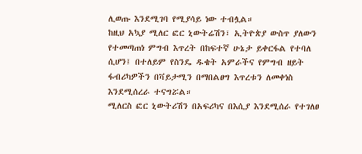ሊወጡ እንደሚገባ የሚያሳይ ነው ተብሏል።
ከዚህ አኳያ ሚለር ፎር ኒውትሬሽን፣ ኢትዮጵያ ውስጥ ያለውን የተመጣጠነ ምግብ እጥረት በከፍተኛ ሁኔታ ይቀርፋል የተባለ ሲሆን፤ በተለይም የስንዴ ዱቄት አምራችና የምግብ ዘይት ፋብሪካዎችን በቫይታሚን በማበልፀግ እጥረቱን ለመቀነስ እንደሚሰረራ ተናግሯል።
ሚለርስ ፎር ኒውትሪሽን በአፍሪካና በእሲያ እንደሚሰራ የተገለፀ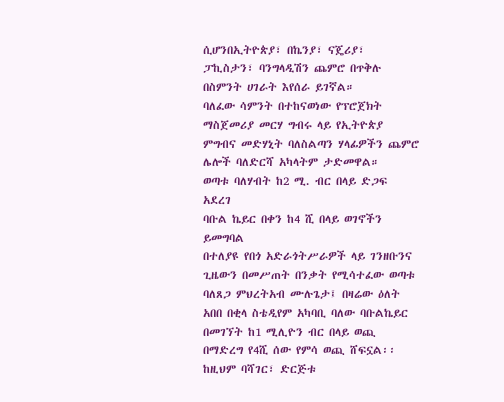ሲሆንበኢትዮጵያ፣ በኬንያ፣ ናጄሪያ፣ ፓኪስታን፣ ባንግላዲሽን ጨምሮ በጥቅሉ በስምንት ሀገራት እየሰራ ይገኛል።
ባለፈው ሳምንት በተከናወነው የፕሮጀክት ማስጀመሪያ መርሃ ግብሩ ላይ የኢትዮጵያ ምግብና መድሃኒት ባለስልጣን ሃላፊዎችን ጨምሮ ሌሎች ባለድርሻ አካላትም ታድመዋል።
ወጣቱ ባለሃብት ከ2 ሚ. ብር በላይ ድጋፍ አደረገ
ባቡል ኬይር በቀን ከ4 ሺ በላይ ወገኖችን ይመግባል
በተለያዩ የበጎ አድራጎትሥራዎች ላይ ገንዘቡንና ጊዜውን በመሥጠት በንቃት የሚሳተፈው ወጣቱ ባለጸጋ ምህረትአብ ሙሉጌታ፤ በዛሬው ዕለት አበበ በቂላ ስቴዲየም አካባቢ ባለው ባቡልኬይር በመገኘት ከ1 ሚሊዮን ብር በላይ ወጪ በማድረግ የ4ሺ ሰው የምሳ ወጪ ሸፍኗል፡፡
ከዚህም ባሻገር፣ ድርጅቱ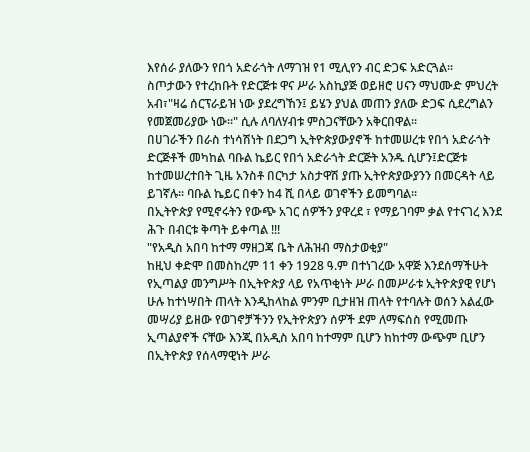እየሰራ ያለውን የበጎ አድራጎት ለማገዝ የ1 ሚሊየን ብር ድጋፍ አድርጓል።
ስጦታውን የተረከቡት የድርጅቱ ዋና ሥራ አስኪያጅ ወይዘሮ ሀናን ማህሙድ ምህረት አብ፣"ዛሬ ሰርፕራይዝ ነው ያደረግኸን፤ ይሄን ያህል መጠን ያለው ድጋፍ ሲደረግልን የመጀመሪያው ነው።" ሲሉ ለባለሃብቱ ምስጋናቸውን አቅርበዋል፡፡
በሀገራችን በራስ ተነሳሽነት በደጋግ ኢትዮጵያውያኖች ከተመሠረቱ የበጎ አድራጎት ድርጅቶች መካከል ባቡል ኬይር የበጎ አድራጎት ድርጅት አንዱ ሲሆን፤ድርጅቱ ከተመሠረተበት ጊዜ አንስቶ በርካታ አስታዋሽ ያጡ ኢትዮጵያውያንን በመርዳት ላይ ይገኛሉ፡፡ ባቡል ኬይር በቀን ከ4 ሺ በላይ ወገኖችን ይመግባል፡፡
በኢትዮጵያ የሚኖሩትን የውጭ አገር ሰዎችን ያዋረደ ፣ የማይገባም ቃል የተናገረ እንደ ሕጉ በብርቱ ቅጣት ይቀጣል !!!
"የአዲስ አበባ ከተማ ማዘጋጃ ቤት ለሕዝብ ማስታወቂያ"
ከዚህ ቀድሞ በመስከረም 11 ቀን 1928 ዓ.ም በተነገረው አዋጅ እንደሰማችሁት የኢጣልያ መንግሥት በኢትዮጵያ ላይ የአጥቂነት ሥራ በመሥራቱ ኢትዮጵያዊ የሆነ ሁሉ ከተነሣበት ጠላት እንዲከላከል ምንም ቢታዘዝ ጠላት የተባሉት ወሰን አልፈው መሣሪያ ይዘው የወገኖቻችንን የኢትዮጵያን ሰዎች ደም ለማፍሰስ የሚመጡ ኢጣልያኖች ናቸው እንጂ በአዲስ አበባ ከተማም ቢሆን ከከተማ ውጭም ቢሆን በኢትዮጵያ የሰላማዊነት ሥራ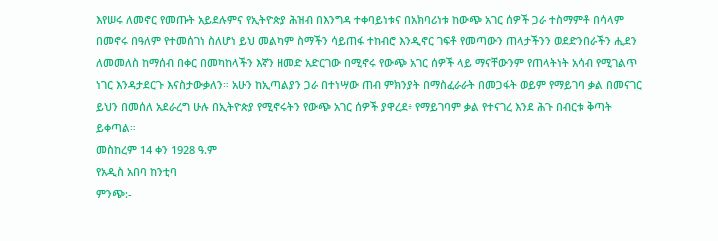እየሠሩ ለመኖር የመጡት አይደሉምና የኢትዮጵያ ሕዝብ በእንግዳ ተቀባይነቱና በአክባሪነቱ ከውጭ አገር ሰዎች ጋራ ተስማምቶ በሳላም በመኖሩ በዓለም የተመሰገነ ስለሆነ ይህ መልካም ስማችን ሳይጠፋ ተከብሮ እንዲኖር ገፍቶ የመጣውን ጠላታችንን ወደድንበራችን ሒደን ለመመለስ ከማሰብ በቀር በመካከላችን እኛን ዘመድ አድርገው በሚኖሩ የውጭ አገር ሰዎች ላይ ማናቸውንም የጠላትነት አሳብ የሚገልጥ ነገር እንዳታደርጉ እናስታውቃለን። አሁን ከኢጣልያን ጋራ በተነሣው ጠብ ምክንያት በማስፈራራት በመጋፋት ወይም የማይገባ ቃል በመናገር ይህን በመሰለ አደራረግ ሁሉ በኢትዮጵያ የሚኖሩትን የውጭ አገር ሰዎች ያዋረደ፥ የማይገባም ቃል የተናገረ እንደ ሕጉ በብርቱ ቅጣት ይቀጣል።
መስከረም 14 ቀን 1928 ዓ.ም
የአዲስ አበባ ከንቲባ
ምንጭ:-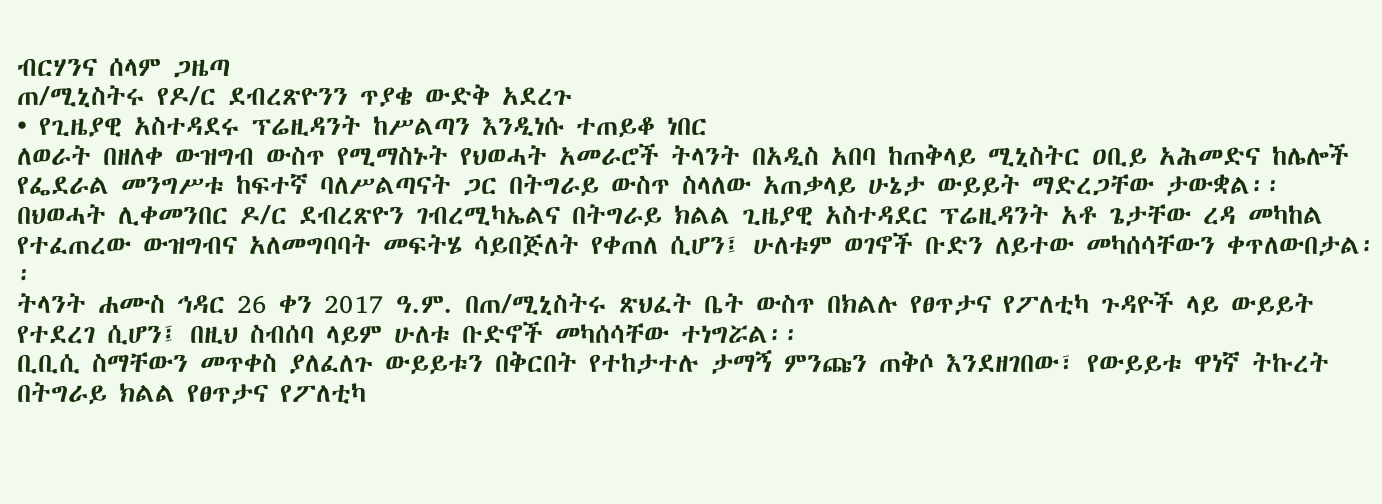ብርሃንና ሰላም ጋዜጣ
ጠ/ሚኒስትሩ የዶ/ር ደብረጽዮንን ጥያቄ ውድቅ አደረጉ
• የጊዜያዊ አስተዳደሩ ፕሬዚዳንት ከሥልጣን እንዲነሱ ተጠይቆ ነበር
ለወራት በዘለቀ ውዝግብ ውስጥ የሚማስኑት የህወሓት አመራሮች ትላንት በአዲስ አበባ ከጠቅላይ ሚኒስትር ዐቢይ አሕመድና ከሌሎች የፌደራል መንግሥቱ ከፍተኛ ባለሥልጣናት ጋር በትግራይ ውስጥ ስላለው አጠቃላይ ሁኔታ ውይይት ማድረጋቸው ታውቋል፡፡
በህወሓት ሊቀመንበር ዶ/ር ደብረጽዮን ገብረሚካኤልና በትግራይ ክልል ጊዜያዊ አስተዳደር ፕሬዚዳንት አቶ ጌታቸው ረዳ መካከል የተፈጠረው ውዝግብና አለመግባባት መፍትሄ ሳይበጅለት የቀጠለ ሲሆን፤ ሁለቱም ወገኖች ቡድን ለይተው መካሰሳቸውን ቀጥለውበታል፡፡
ትላንት ሐሙስ ኅዳር 26 ቀን 2017 ዓ.ም. በጠ/ሚኒስትሩ ጽህፈት ቤት ውስጥ በክልሉ የፀጥታና የፖለቲካ ጉዳዮች ላይ ውይይት የተደረገ ሲሆን፤ በዚህ ስብሰባ ላይም ሁለቱ ቡድኖች መካሰሳቸው ተነግሯል፡፡
ቢቢሲ ስማቸውን መጥቀስ ያለፈለጉ ውይይቱን በቅርበት የተከታተሉ ታማኝ ምንጩን ጠቅሶ እንደዘገበው፣ የውይይቱ ዋነኛ ትኩረት በትግራይ ክልል የፀጥታና የፖለቲካ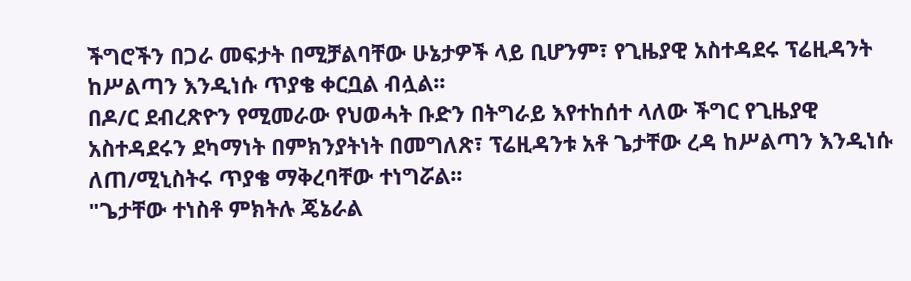ችግሮችን በጋራ መፍታት በሚቻልባቸው ሁኔታዎች ላይ ቢሆንም፣ የጊዜያዊ አስተዳደሩ ፕሬዚዳንት ከሥልጣን እንዲነሱ ጥያቄ ቀርቧል ብሏል፡፡
በዶ/ር ደብረጽዮን የሚመራው የህወሓት ቡድን በትግራይ እየተከሰተ ላለው ችግር የጊዜያዊ አስተዳደሩን ደካማነት በምክንያትነት በመግለጽ፣ ፕሬዚዳንቱ አቶ ጌታቸው ረዳ ከሥልጣን እንዲነሱ ለጠ/ሚኒስትሩ ጥያቄ ማቅረባቸው ተነግሯል፡፡
"ጌታቸው ተነስቶ ምክትሉ ጄኔራል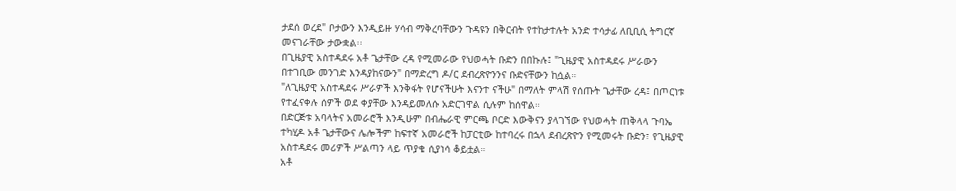ታደሰ ወረደ" ቦታውን እንዲይዙ ሃሳብ ማቅረባቸውን ጉዳዩን በቅርብት የተከታተሉት አንድ ተሳታፊ ለቢቢሲ ትግርኛ መናገራቸው ታውቋል፡፡
በጊዜያዊ አስተዳደሩ አቶ ጌታቸው ረዳ የሚመራው የህወሓት ቡድን በበኩሉ፤ "ጊዜያዊ አስተዳደሩ ሥራውን በተገቢው መንገድ እንዳያከናውን" በማድረግ ዶ/ር ደብረጽዮንንና ቡድናቸውን ከሷል።
"ለጊዜያዊ አስተዳደሩ ሥራዎች እንቅፋት የሆናችሁት እናንተ ናችሁ" በማለት ምላሽ የሰጡት ጌታቸው ረዳ፤ በጦርነቱ የተፈናቀሉ ሰዎች ወደ ቀያቸው እንዳይመለሱ አድርገዋል ሲሉም ከሰዋል።
በድርጅቱ አባላትና አመራሮች እንዲሁም በብሔራዊ ምርጫ ቦርድ እውቅናን ያላገኘው የህወሓት ጠቅላላ ጉባኤ ተካሂዶ አቶ ጌታቸውና ሌሎችም ከፍተኛ አመራሮች ከፓርቲው ከተባረሩ በኋላ ደብረጽዮን የሚመሩት ቡድን፣ የጊዜያዊ አስተዳደሩ መሪዎች ሥልጣን ላይ ጥያቄ ሲያነሳ ቆይቷል።
አቶ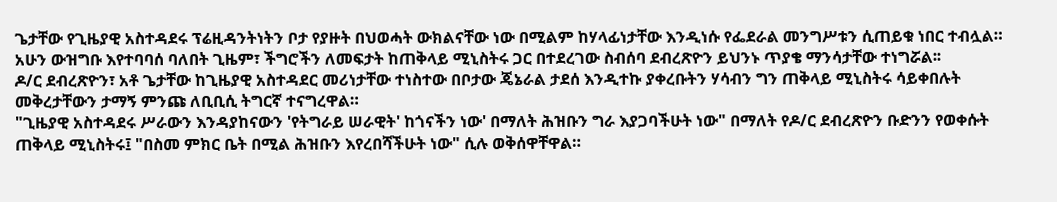ጌታቸው የጊዜያዊ አስተዳደሩ ፕሬዚዳንትነትን ቦታ የያዙት በህወሓት ውክልናቸው ነው በሚልም ከሃላፊነታቸው እንዲነሱ የፌደራል መንግሥቱን ሲጠይቁ ነበር ተብሏል። አሁን ውዝግቡ እየተባባሰ ባለበት ጊዜም፣ ችግሮችን ለመፍታት ከጠቅላይ ሚኒስትሩ ጋር በተደረገው ስብሰባ ደብረጽዮን ይህንኑ ጥያቄ ማንሳታቸው ተነግሯል፡፡
ዶ/ር ደብረጽዮን፣ አቶ ጌታቸው ከጊዜያዊ አስተዳደር መሪነታቸው ተነስተው በቦታው ጄኔራል ታደሰ እንዲተኩ ያቀረቡትን ሃሳብን ግን ጠቅላይ ሚኒስትሩ ሳይቀበሉት መቅረታቸውን ታማኝ ምንጩ ለቢቢሲ ትግርኛ ተናግረዋል።
"ጊዜያዊ አስተዳደሩ ሥራውን እንዳያከናውን 'የትግራይ ሠራዊት' ከጎናችን ነው' በማለት ሕዝቡን ግራ እያጋባችሁት ነው" በማለት የዶ/ር ደብረጽዮን ቡድንን የወቀሱት ጠቅላይ ሚኒስትሩ፤ "በስመ ምክር ቤት በሚል ሕዝቡን እየረበሻችሁት ነው" ሲሉ ወቅሰዋቸዋል።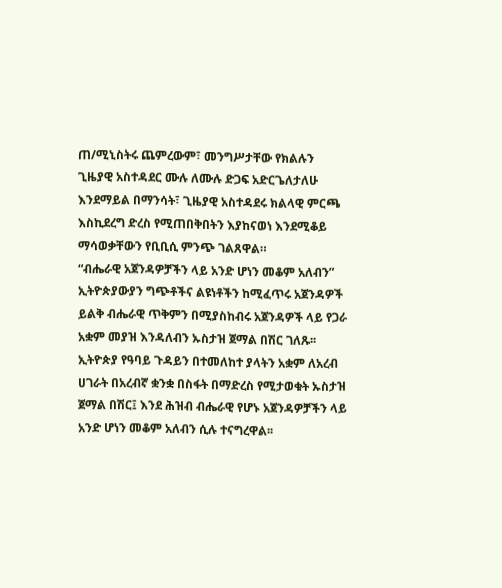ጠ/ሚኒስትሩ ጨምረውም፣ መንግሥታቸው የክልሉን ጊዜያዊ አስተዳደር ሙሉ ለሙሉ ድጋፍ አድርጌለታለሁ እንደማይል በማንሳት፣ ጊዜያዊ አስተዳደሩ ክልላዊ ምርጫ እስኪደረግ ድረስ የሚጠበቅበትን እያከናወነ እንደሚቆይ ማሳወቃቸውን የቢቢሲ ምንጭ ገልጸዋል።
“ብሔራዊ አጀንዳዎቻችን ላይ አንድ ሆነን መቆም አለብን”
ኢትዮጵያውያን ግጭቶችና ልዩነቶችን ከሚፈጥሩ አጀንዳዎች ይልቅ ብሔራዊ ጥቅምን በሚያስከብሩ አጀንዳዎች ላይ የጋራ አቋም መያዝ እንዳለብን ኡስታዝ ጀማል በሽር ገለጹ፡፡
ኢትዮጵያ የዓባይ ጉዳይን በተመለከተ ያላትን አቋም ለአረብ ሀገራት በአረብኛ ቋንቋ በስፋት በማድረስ የሚታወቁት ኡስታዝ ጀማል በሽር፤ እንደ ሕዝብ ብሔራዊ የሆኑ አጀንዳዎቻችን ላይ አንድ ሆነን መቆም አለብን ሲሉ ተናግረዋል፡፡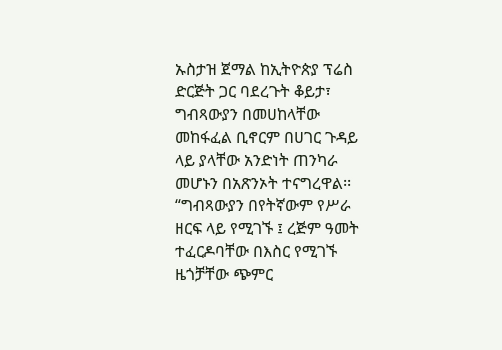ኡስታዝ ጀማል ከኢትዮጵያ ፕሬስ ድርጅት ጋር ባደረጉት ቆይታ፣ ግብጻውያን በመሀከላቸው መከፋፈል ቢኖርም በሀገር ጉዳይ ላይ ያላቸው አንድነት ጠንካራ መሆኑን በአጽንኦት ተናግረዋል፡፡
“ግብጻውያን በየትኛውም የሥራ ዘርፍ ላይ የሚገኙ ፤ ረጅም ዓመት ተፈርዶባቸው በእስር የሚገኙ ዜጎቻቸው ጭምር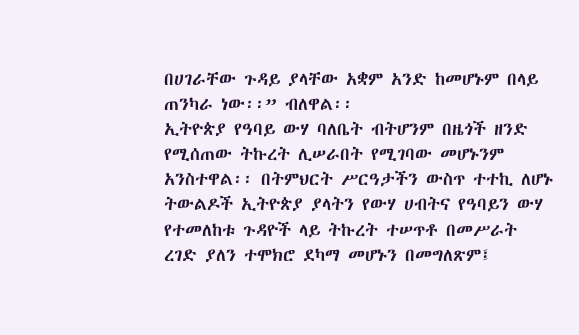በሀገራቸው ጉዳይ ያላቸው አቋም አንድ ከመሆኑም በላይ ጠንካራ ነው፡፡” ብለዋል፡፡
ኢትዮጵያ የዓባይ ውሃ ባለቤት ብትሆንም በዜጎች ዘንድ የሚሰጠው ትኩረት ሊሠራበት የሚገባው መሆኑንም አንስተዋል፡፡ በትምህርት ሥርዓታችን ውስጥ ተተኪ ለሆኑ ትውልዶች ኢትዮጵያ ያላትን የውሃ ሀብትና የዓባይን ውሃ የተመለከቱ ጉዳዮች ላይ ትኩረት ተሠጥቶ በመሥራት ረገድ ያለን ተሞክሮ ደካማ መሆኑን በመግለጽም፤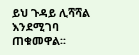ይህ ጉዳይ ሊሻሻል እንደሚገባ ጠቁመዋል፡፡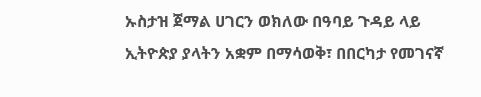ኡስታዝ ጀማል ሀገርን ወክለው በዓባይ ጉዳይ ላይ ኢትዮጵያ ያላትን አቋም በማሳወቅ፣ በበርካታ የመገናኛ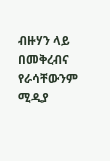ብዙሃን ላይ በመቅረብና የራሳቸውንም ሚዲያ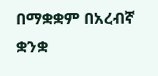በማቋቋም በአረብኛ ቋንቋ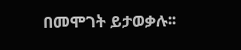በመሞገት ይታወቃሉ፡፡